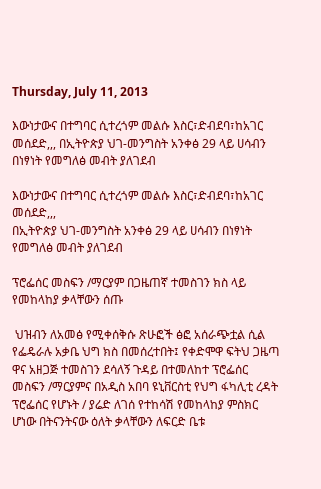Thursday, July 11, 2013

እውነታውና በተግባር ሲተረጎም መልሱ እስር፣ድብደባ፣ከአገር መሰደድ,,, በኢትዮጵያ ህገ-መንግስት አንቀፅ 29 ላይ ሀሳብን በነፃነት የመግለፅ መብት ያለገደብ

እውነታውና በተግባር ሲተረጎም መልሱ እስር፣ድብደባ፣ከአገር መሰደድ,,,
በኢትዮጵያ ህገ-መንግስት አንቀፅ 29 ላይ ሀሳብን በነፃነት የመግለፅ መብት ያለገደብ

ፕሮፌሰር መስፍን /ማርያም በጋዜጠኛ ተመስገን ክስ ላይ የመከላከያ ቃላቸውን ሰጡ

 ህዝብን ለአመፅ የሚቀሰቅሱ ጽሁፎች ፅፎ አሰራጭቷል ሲል የፌዴራሉ አቃቤ ህግ ክስ በመሰረተበት፤ የቀድሞዋ ፍትህ ጋዜጣ ዋና አዘጋጅ ተመስገን ደሳለኝ ጉዳይ በተመለከተ ፕሮፌሰር መስፍን /ማርያምና በአዲስ አበባ ዩኒቨርስቲ የህግ ፋካሊቲ ረዳት ፕሮፌሰር የሆኑት / ያሬድ ለገሰ የተከሳሽ የመከላከያ ምስክር ሆነው በትናንትናው ዕለት ቃላቸውን ለፍርድ ቤቱ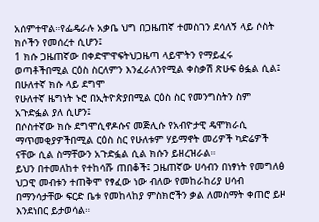አሰምተዋል።የፌዴራሉ አቃቤ ህግ በጋዜጠኛ ተመስገን ደሳለኝ ላይ ሶስት ክሶችን የመሰረተ ሲሆን፤
1 ክሱ ጋዜጠኛው በቀድሞዋፍትህጋዜጣ ላይሞትን የማይፈሩ ወጣቶችበሚል ርዕስ ስርለምን እንፈራለንየሚል ቀስቃሽ ጽሁፍ ፅፏል ሲል፤ በሁለተኛ ክሱ ላይ ደግሞ
የሁለተኛ ዜግነት ኑሮ በኢትዮጵያበሚል ርዕስ ስር የመንግስትን ስም አጉድፏል ያለ ሲሆን፤
በሶስተኛው ክሱ ደግሞሲኖዶሱና መጅሊሱ የአብዮታዊ ዴሞክራሲ ማጥመቂያዎችበሚል ርዕስ ስር የሁለቱም ሃይማኖት መሪዎች ካድሬዎች ናቸው ሲል ስማቸውን አጉድፏል ሲል ክሱን ይዘረዝራል።
ይህን በተመለከተ የተከሳሹ ጠበቆች፤ ጋዜጠኛው ሀሳብን በነፃነት የመግለፅ ህጋዊ መብቱን ተጠቅሞ የፃፈው ነው ብለው የመከራከሪያ ሀሳብ በማንሳታቸው ፍርድ ቤቱ የመከላከያ ምስክሮችን ቃል ለመስማት ቀጠሮ ይዞ እንደነበር ይታወሳል።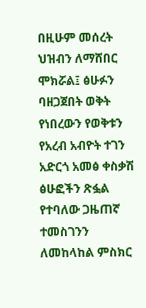በዚሁም መሰረት ህዝብን ለማሸበር ሞክሯል፤ ፅሁፉን ባዘጋጀበት ወቅት የነበረውን የወቅቱን የአረብ አብዮት ተገን አድርጎ አመፅ ቀስቃሽ ፅሁፎችን ጽፏል የተባለው ጋዜጠኛ ተመስገንን ለመከላከል ምስክር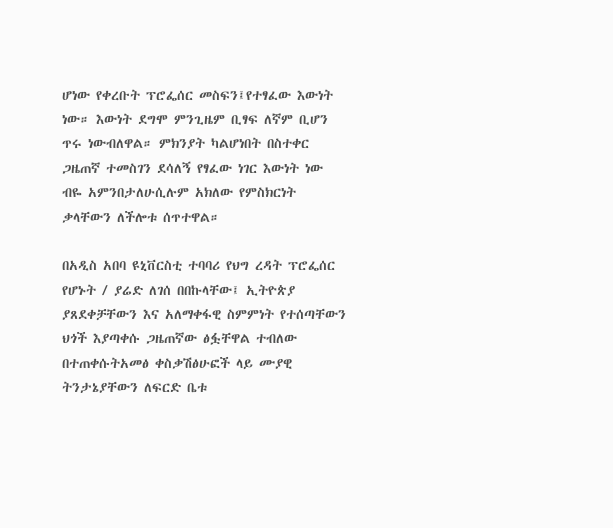ሆነው የቀረቡት ፕሮፌሰር መስፍን፤የተፃፈው እውነት ነው። እውነት ደግሞ ምንጊዜም ቢፃፍ ለኛም ቢሆን ጥሩ ነውብለዋል። ምክንያት ካልሆነበት በስተቀር ጋዜጠኛ ተመስገን ደሳለኝ የፃፈው ነገር እውነት ነው ብዬ አምንበታለሁሲሉም አክለው የምስክርነት ቃላቸውን ለችሎቱ ሰጥተዋል።

በአዲስ አበባ ዩኒቨርስቲ ተባባሪ የህግ ረዳት ፕሮፌሰር የሆኑት / ያሬድ ለገሰ በበኩላቸው፤ ኢትዮጵያ ያጸደቀቻቸውን እና አለማቀፋዊ ስምምነት የተሰጣቸውን ህጎች እያጣቀሱ ጋዜጠኛው ፅፏቸዋል ተብለው በተጠቀሱትአመፅ ቀስቃሽፅሁፎች ላይ ሙያዊ ትንታኔያቸውን ለፍርድ ቤቱ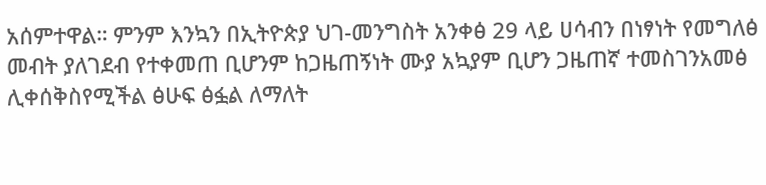አሰምተዋል። ምንም እንኳን በኢትዮጵያ ህገ-መንግስት አንቀፅ 29 ላይ ሀሳብን በነፃነት የመግለፅ መብት ያለገደብ የተቀመጠ ቢሆንም ከጋዜጠኝነት ሙያ አኳያም ቢሆን ጋዜጠኛ ተመስገንአመፅ ሊቀሰቅስየሚችል ፅሁፍ ፅፏል ለማለት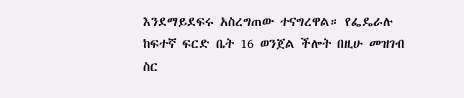እንደማይደፍሩ አስረግጠው ተናግረዋል። የፌዴራሉ ከፍተኛ ፍርድ ቤት 16 ወንጀል ችሎት በዚሁ መዝገብ ስር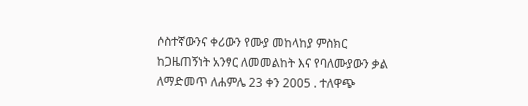ሶስተኛውንና ቀሪውን የሙያ መከላከያ ምስክር ከጋዜጠኝነት አንፃር ለመመልከት እና የባለሙያውን ቃል ለማድመጥ ለሐምሌ 23 ቀን 2005 . ተለዋጭ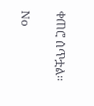ቀጠሮ ሰጥቷል።

No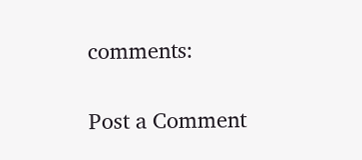comments:

Post a Comment